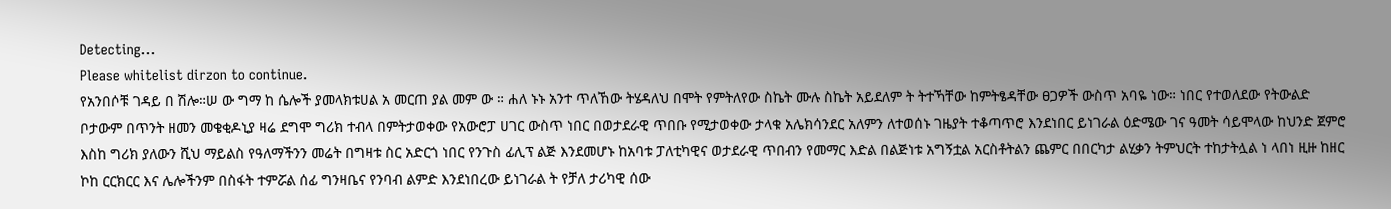Detecting...
Please whitelist dirzon to continue.
የአንበሶቹ ገዳይ በ ሽሎ።ሠ ው ግማ ከ ሴሎች ያመላክቱሀል አ መርጠ ያል መም ው ። ሐለ ኑኑ አንተ ጥለኸው ትሄዳለህ በሞት የምትለየው ስኬት ሙሉ ስኬት አይደለም ት ትተኻቸው ከምትፄዳቸው ፀጋዎች ውስጥ አባዬ ነው። ነበር የተወለደው የትውልድ ቦታውም በጥንት ዘመን መቄቂዶኒያ ዛሬ ደግሞ ግሪክ ተብላ በምትታወቀው የአውሮፓ ሀገር ውስጥ ነበር በወታደራዊ ጥበቡ የሚታወቀው ታላቁ አሌክሳንደር አለምን ለተወሰኑ ገዜያት ተቆጣጥሮ እንደነበር ይነገራል ዕድሜው ገና ዓመት ሳይሞላው ከህንድ ጀምሮ እስከ ግሪክ ያለውን ሺህ ማይልስ የዓለማችንን መሬት በግዛቱ ስር አድርጎ ነበር የንጉስ ፊሊፕ ልጅ እንደመሆኑ ከአባቱ ፓለቲካዊና ወታደራዊ ጥበብን የመማር እድል በልጅነቱ አግኝቷል አርስቶትልን ጨምር በበርካታ ልሂቃን ትምህርት ተከታትሏል ነ ላበነ ዚዙ ከዘር ኮከ ርርክርር እና ሌሎችንም በስፋት ተምሯል ሰፊ ግንዛቤና የንባብ ልምድ እንደነበረው ይነገራል ት የቻለ ታሪካዊ ሰው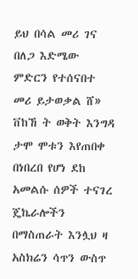ይህ በሳል መሪ ገና በለጋ እድሜው ምድርን የተሰናበተ መሪ ይታወቃል ሸ» ቨከኸ ት ወቅት እንግዳ ታሞ ሞቱን እየጠበቀ በነበረበ የሆነ ደከ አመልሱ ሰዎች ተናገረ ጄኬራሎችን በማስጠራት እንሏህ ዛ አስክሬን ሳጥን ውስጥ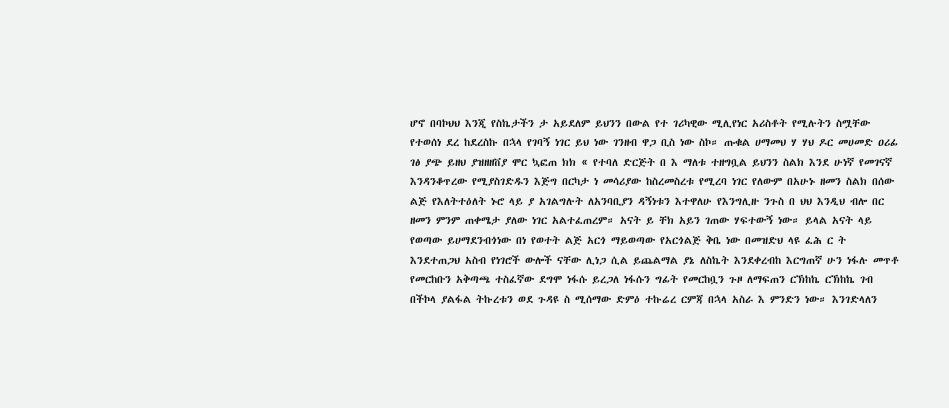ሆኖ በባኮህህ እንጂ የስኬታችን ታ አይደለም ይህንን በውል የተ ገሪካዊው ሚሊየነር አሪስቶት የሚሉትን ስሟቸው የተወሰነ ደረ ከደረስኩ በኋላ የገባኝ ነገር ይህ ነው ገንዘብ ዋጋ ቢስ ነው ስኮ። ጡቁል ሀማመህ ሃ ሃህ ዶር መሀመድ ዐሪፊ ገፅ ያጭ ይዘህ ያዝዘዘቨያ ሞር ኳፎጠ ክክ « የተባለ ድርጅት በ እ ማለቱ ተዘግቧል ይህንን ስልክ እንደ ሁነኛ የመገናኛ እንዳንቆጥረው የሚያስገድዱን እጅግ በርካታ ነ መሳሪያው ከስረመስረቱ የሚረባ ነገር የለውም በአሁኑ ዘመን ስልክ በሰው ልጅ የእለትተዕለት ኑሮ ላይ ያ አገልግሉት ለአንባቢያን ዳኝነቱን እተዋለሁ የእንግሊዙ ንጉስ በ ህህ እንዲህ ብሎ በር ዘመን ምንም ጠቀሜታ ያለው ነገር አልተፈጠረም። አናት ይ ቸክ አይን ገጠው ሃፍተውኝ ነው። ይላል አናት ላይ የወጣው ይሀማደንብጎነው በነ የወተት ልጅ አርጎ ማይወጣው የአርጎልጅ ቅቤ ነው በመዝድህ ላዩ ፈሕ ር ት እንደተጠጋህ አስብ የነገሮች ውሎች ናቸው ሊነጋ ሲል ይጨልማል ያኔ ለስኬት እንደቀረብከ እርግጠኛ ሁን ነፋሉ መጥቶ የመርከቡን አቅጣጫ ተስፈኛው ደግሞ ነፋሱ ይረጋለ ነፋሱን ግፊት የመርከቧን ጉዞ ለማፍጠን ርኽከኬ ርኽከኬ ገብ በችኮላ ያልፋል ትኩረቱን ወደ ጉዳዩ ስ ሚሰማው ድምዕ ተኩሬረ ርምጃ በኋላ አስራ እ ምንድን ነው። እንገድላለን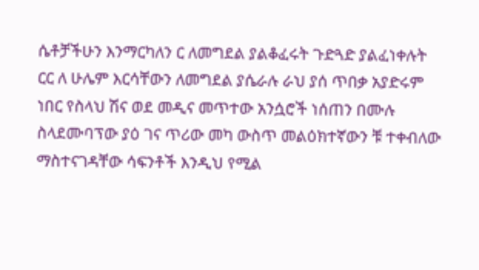ሴቶቻችሁን እንማርካለን ር ለመግደል ያልቆፈሩት ጉድጓድ ያልፈነቀሉት ርር ለ ሁሌም እርሳቸውን ለመግደል ያሴራሉ ራህ ያሰ ጥበቃ አያድሩም ነበር የስላህ ሽና ወደ መዲና መጥተው አንሷሮች ነሰጠን በሙሉ ስላደሙባፕው ያዕ ገና ጥሪው መካ ውስጥ መልዕክተኛውን ቹ ተቀብለው ማስተናገዳቸው ሳፍንቶች እንዲህ የሚል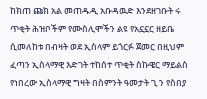ከክጠ ጩክ አል መጠዱዲ አቡዳዉድ እንደዘገቡት ሩ ጥቂት ሕዝቦችም የሙስሊሞችን ልዩ የአኗኗር ዘይቤ ሲመለከቱ በብዛት ወደ ኢስላም ይጎርፉ ጀመር በዚህም ፈጣን ኢስላማዊ እድገት ተከሰተ ጥቂት ስኩዌር ማይልስ የነበረው ኢስላማዊ ግዛት በስምንት ዓመታት ጊ ን የስበያ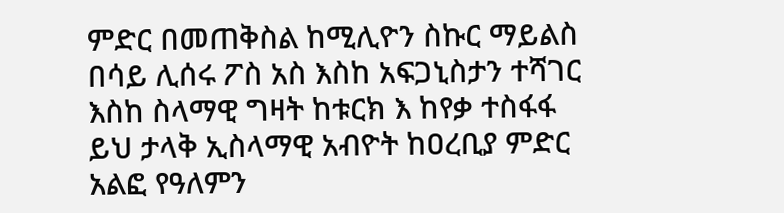ምድር በመጠቅስል ከሚሊዮን ስኩር ማይልስ በሳይ ሊሰሩ ፖስ አስ እስከ አፍጋኒስታን ተሻገር እስከ ስላማዊ ግዛት ከቱርክ እ ከየቃ ተስፋፋ ይህ ታላቅ ኢስላማዊ አብዮት ከዐረቢያ ምድር አልፎ የዓለምን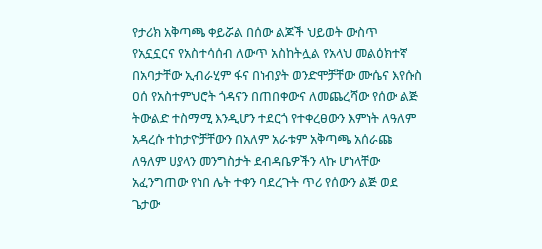የታሪክ አቅጣጫ ቀይሯል በሰው ልጆች ህይወት ውስጥ የአኗኗርና የአስተሳሰብ ለውጥ አስከትሏል የአላህ መልዕክተኛ በአባታቸው ኢብራሂም ፋና በነብያት ወንድሞቻቸው ሙሴና እየሱስ ዐሰ የአስተምህሮት ጎዳናን በጠበቀውና ለመጨረሻው የሰው ልጅ ትውልድ ተስማሚ እንዲሆን ተደርጎ የተቀረፀውን እምነት ለዓለም አዳረሱ ተከታዮቻቸውን በአለም አራቱም አቅጣጫ አሰራጩ ለዓለም ሀያላን መንግስታት ደብዳቤዎችን ላኩ ሆነላቸው አፈንግጠው የነበ ሌት ተቀን ባደረጉት ጥሪ የሰውን ልጅ ወደ ጌታው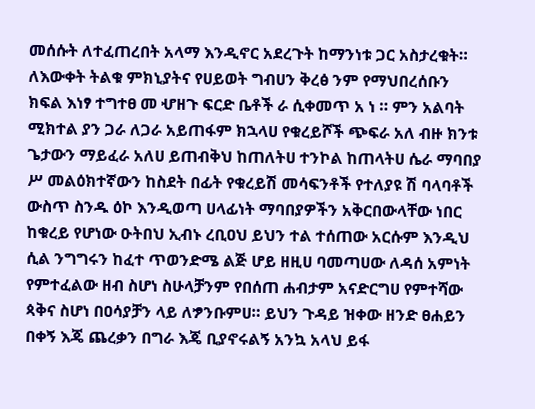መሰሱት ለተፈጠረበት አላማ እንዲኖር አደረጉት ከማንነቱ ጋር አስታረቁት። ለእውቀት ትልቁ ምክኒያትና የሀይወት ግብሀን ቅረፅ ንም የማህበረሰቡን ክፍል እነፃ ተግተፀ መ ሇዘጉ ፍርድ ቤቶች ራ ሲቀመጥ አ ነ ። ምን አልባት ሚክተል ያን ጋራ ለጋራ አይጠፋም ክኋላሀ የቁረይሾች ጭፍራ አለ ብዙ ክንቱ ጌታውን ማይፈራ አለሀ ይጠብቅህ ከጠለትሀ ተንኮል ከጠላትሀ ሴራ ማባበያ ሥ መልዕክተኛውን ከስደት በፊት የቁረይሽ መሳፍንቶች የተለያዩ ሽ ባላባቶች ውስጥ ስንዱ ዕኮ እንዲወጣ ሀላፊነት ማባበያዎችን አቅርበውላቸው ነበር ከቁረይ የሆነው ዑትበህ ኢብኑ ረቢዐህ ይህን ተል ተሰጠው አርሱም እንዲህ ሲል ንግግሩን ከፈተ ጥወንድሜ ልጅ ሆይ ዘዚሀ ባመጣሀው ለዳሰ አምነት የምተፈልው ዘብ ስሆነ ስሁላቻንም የበሰጠ ሐብታም አናድርግሀ የምተሻው ጳቅና ስሆነ በዐሳያቻን ላይ ለፇንቡምሀ። ይህን ጉዳይ ዝቀው ዘንድ ፀሐይን በቀኝ እጄ ጨረቃን በግራ እጄ ቢያኖሩልኝ አንኳ አላህ ይፋ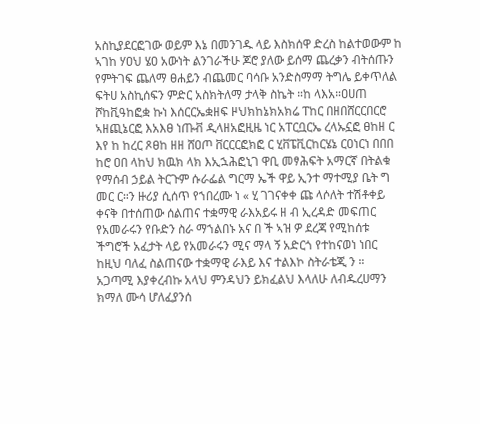አስኪያደርፎገው ወይም እኔ በመንገዱ ላይ እስክሰዋ ድረስ ከልተወውም ከ ኣገከ ሃዐህ ሄዐ አውነት ልንገራችሁ ጆሮ ያለው ይሰማ ጨረቃን ብትሰጡን የምትገፍ ጨለማ ፀሐይን ብጨመር ባሳቡ አንድስማማ ትግሌ ይቀጥለል ፍትሀ አስኪሰፍን ምድር አስክትለማ ታላቅ ስኬት ።ከ ላእአ።ዐሀጠ ሾከቪዓከፎቋ ኩነ እሰርርኤቋዘፍ ዞህክከኔክአክሬ ፐከር በዘበሸርርበርሮ ኣዘጪኔርፎ እአእፀ ነጡቭ ዲላዘአፎዚዜ ነር አፐርቧርኤ ረላኡኗፎ ፀከዘ ር እየ ከ ከረር ጾፀከ ዘዘ ሸዐጦ ቨርርርፎክፎ ር ሂቨፔቪርከርሄኔ ርዐነርነ በበበ ከሮ ዐበ ላከህ ክዉክ ላክ እኢኋሕፎኒገ ዋቢ መፃሕፍት አማርኛ በትልቁ የማሰብ ኃይል ትርጉም ሱራፌል ግርማ ኤች ዋይ ኢንተ ማተሚያ ቤት ግ መር ር።ን ዙሪያ ሲሰጥ የኀበረሙ ነ « ሂ ገገናቀቀ ጩ ላሶለት ተሽቶቀይ ቀናቅ በተሰጠው ሰልጠና ተቋማዊ ራእአይሩ ዘ ብ ኢረዳድ መፍጠር የአመራሩን የቡድን ስራ ማኀልበኑ አና በ ች ኣዝ ዎ ደረጃ የሚከሰቱ ችግሮች አፈታት ላይ የአመራሩን ሚና ማላ ኝ አድርጎ የተከናወነ ነበር ከዚህ ባለፈ ስልጠናው ተቋማዊ ራእይ እና ተልእኮ ስትራቴጂ ን ።
አጋጣሚ እያቀረብኩ አላህ ምንዳህን ይክፈልህ እላለሁ ለብዱረሀማን ክማለ ሙሳ ሆለፈያንሰ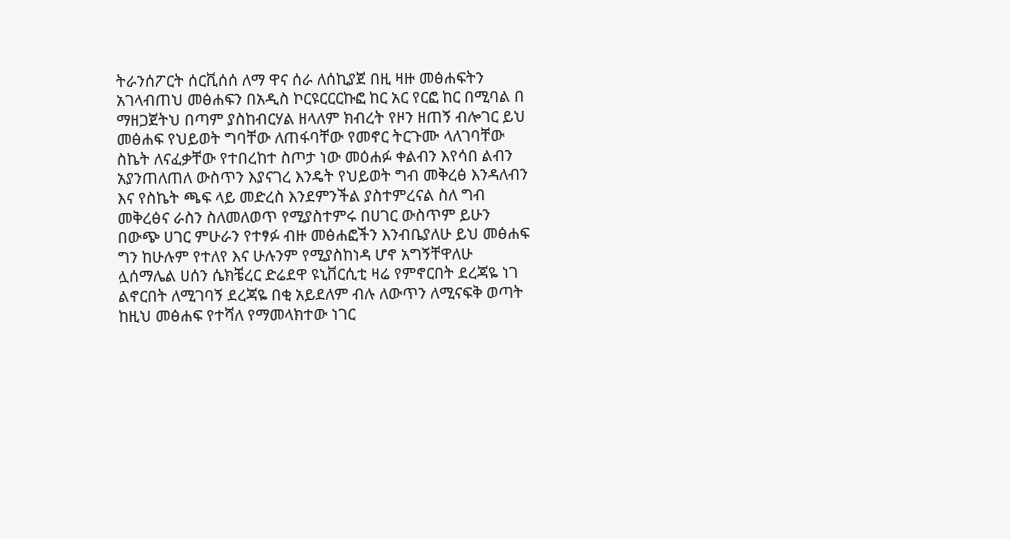ትራንሰፖርት ሰርቪሰሰ ለማ ዋና ሰራ ለሰኪያጀ በዚ ዛዙ መፅሐፍትን አገላብጠህ መፅሐፍን በአዲስ ኮርዩርርርኩፎ ከር አር የርፎ ከር በሚባል በ ማዘጋጀትህ በጣም ያስከብርሃል ዘላለም ክብረት የዞን ዘጠኝ ብሎገር ይህ መፅሐፍ የህይወት ግባቸው ለጠፋባቸው የመኖር ትርጉሙ ላለገባቸው ስኬት ለናፈቃቸው የተበረከተ ስጦታ ነው መዕሐፉ ቀልብን እየሳበ ልብን አያንጠለጠለ ውስጥን እያናገረ እንዴት የህይወት ግብ መቅረፅ እንዳለብን እና የስኬት ጫፍ ላይ መድረስ እንደምንችል ያስተምረናል ስለ ግብ መቅረፅና ራስን ስለመለወጥ የሚያስተምሩ በሀገር ውስጥም ይሁን በውጭ ሀገር ምሁራን የተፃፉ ብዙ መፅሐፎችን እንብቤያለሁ ይህ መፅሐፍ ግን ከሁሉም የተለየ እና ሁሉንም የሚያስከነዳ ሆኖ አግኝቸዋለሁ ሏሰማሌል ሀሰን ሴክቼረር ድሬደዋ ዩኒቨርሲቲ ዛሬ የምኖርበት ደረጃዬ ነገ ልኖርበት ለሚገባኝ ደረጃዬ በቂ አይደለም ብሉ ለውጥን ለሚናፍቅ ወጣት ከዚህ መፅሐፍ የተሻለ የማመላክተው ነገር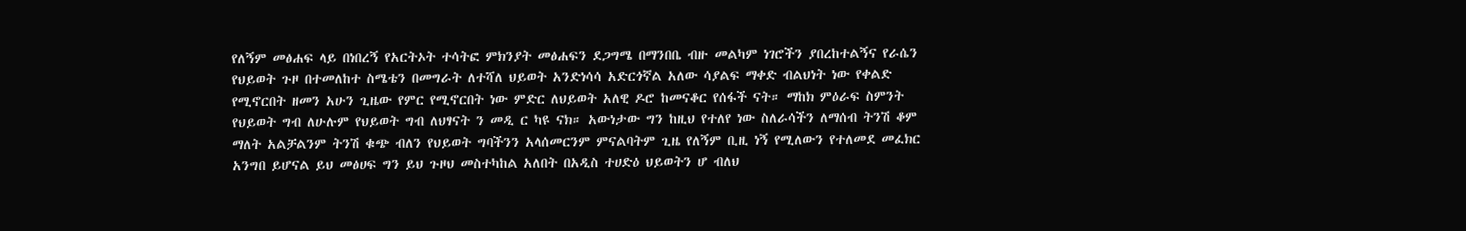የለኝም መፅሐፍ ላይ በነበረኝ የአርትኦት ተሳትፎ ምክንያት መፅሐፍን ደጋግሜ በማንበቤ ብዙ መልካም ነገሮችን ያበረከተልኝና የራሴን የህይወት ጉዞ በተመለከተ ስሜቴን በመግራት ለተሻለ ህይወት አንድነሳሳ አድርጎኛል አለው ሳያልፍ ማቀድ ብልህነት ነው የቀልድ የሚኖርበት ዘመን አሁን ጊዜው የምር የሚኖርበት ነው ምድር ለህይወት አለዊ ዶሮ ከመናቆር የሰፋች ናት። ማከክ ምዕራፍ ስምንት የህይወት ግብ ለሁሉም የህይወት ግብ ለህፃናት ን መዲ ር ካዩ ናክ። አውነታው ግን ከዚህ የተለየ ነው ስለራሳችን ለማሰብ ትንሽ ቆም ማለት አልቻልንም ትንሽ ቁጭ ብለን የህይወት ግባችንን አላሰመርንም ምናልባትም ጊዜ የለኝም ቢዚ ነኝ የሚለውን የተለመደ መፈክር አንግበ ይሆናል ይህ መፅሀፍ ግን ይህ ጉዞህ መስተካከል አለበት በአዲስ ተሀድዕ ህይወትን ሆ ብለህ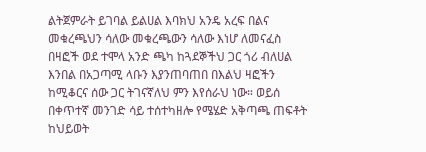ልትጀምራት ይገባል ይልሀል እባክህ አንዴ አረፍ በልና መቁረጫህን ሳለው መቁረጫውን ሳለው እነሆ ለመናፈስ በዛፎች ወደ ተሞላ አንድ ጫካ ከጓደኞችህ ጋር ጎሪ ብለሀል እንበል በአጋጣሚ ላቡን እያንጠባጠበ በእልህ ዛፎችን ከሚቆርና ሰው ጋር ትገናኛለህ ምን እየሰራህ ነው። ወይሰ በቀጥተኛ መንገድ ሳይ ተሰተካዘሎ የሜሄድ አቅጣጫ ጠፍቶት ከህይወት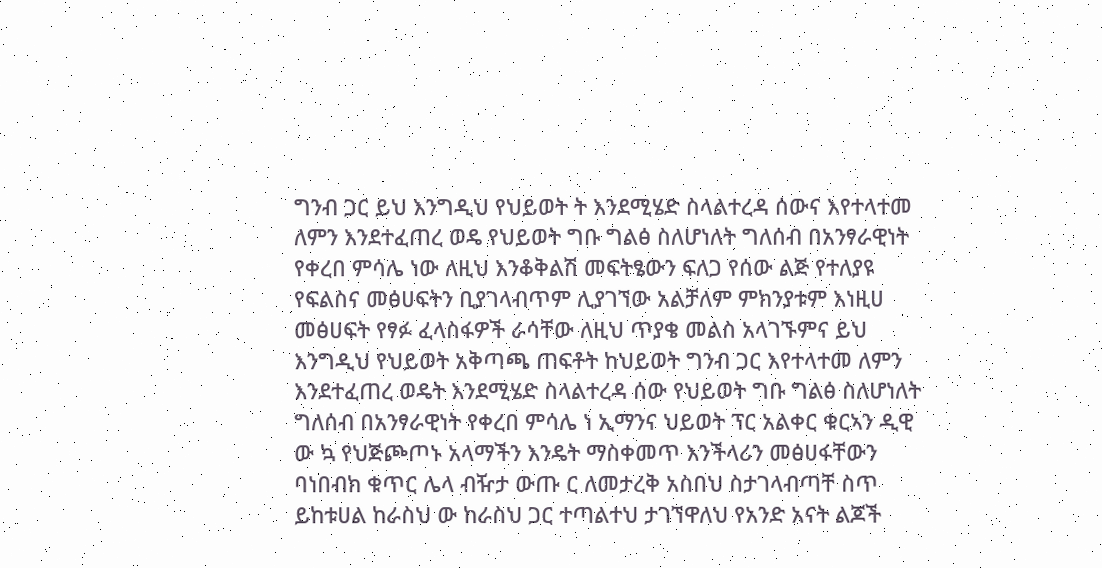ግንብ ጋር ይህ እንግዲህ የህይወት ት እንደሚሄድ ስላልተረዳ ሰውና እየተላተመ ለምን እንደተፈጠረ ወዴ የህይወት ግቡ ግልፅ ስለሆነለት ግለሰብ በአንፃራዊነት የቀረበ ምሳሌ ነው ለዚህ እንቆቅልሽ መፍትፄውን ፍለጋ የሰው ልጅ የተለያዩ የፍልስና መፅሀፍትን ቢያገላብጥም ሊያገኘው አልቻለም ምክንያቱም እነዚሀ መፅሀፍት የፃፉ ፈላስፋዎች ራሳቸው ለዚህ ጥያቄ መልስ አላገኙምና ይህ እንግዲህ የህይወት አቅጣጫ ጠፍቶት ከህይወት ግንብ ጋር እየተላተመ ለምን እንደተፈጠረ ወዴት እንደሚሄድ ስላልተረዳ ሰው የህይወት ግቡ ግልፅ ስለሆነለት ግለሰብ በአንፃራዊነት የቀረበ ምሳሌ ነ ኢማንና ህይወት ፕር አልቀር ቁርኣን ዲዊ ው ኳ የህጅጮጦኑ አላማችን እንዴት ማስቀመጥ እንችላሪን መፅሀፋቸውን ባነበብክ ቁጥር ሌላ ብዥታ ውጡ ር ለመታረቅ አስበህ ስታገላብጣቸ ስጥ ይከቱሀል ከራስህ ው ከራስህ ጋር ተጣልተህ ታገኘዋለህ የአንድ አናት ልጆች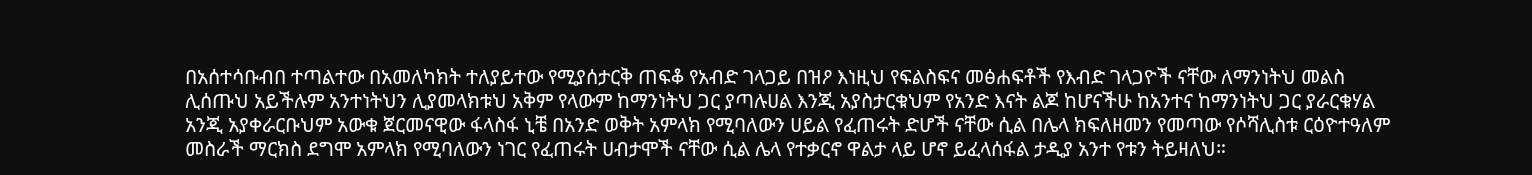በአሰተሳቡብበ ተጣልተው በአመለካክት ተለያይተው የሚያሰታርቅ ጠፍቆ የአብድ ገላጋይ በዝዖ እነዚህ የፍልስፍና መፅሐፍቶች የእብድ ገላጋዮች ናቸው ለማንነትህ መልስ ሊሰጡህ አይችሉም አንተነትህን ሊያመላክቱህ አቅም የላውም ከማንነትህ ጋር ያጣሉሀል እንጂ አያስታርቁህም የአንድ እናት ልጆ ከሆናችሁ ከአንተና ከማንነትህ ጋር ያራርቁሃል አንጂ አያቀራርቡህም አውቁ ጀርመናዊው ፋላስፋ ኒቼ በአንድ ወቅት አምላክ የሚባለውን ሀይል የፈጠሩት ድሆች ናቸው ሲል በሌላ ክፍለዘመን የመጣው የሶሻሊስቱ ርዕዮተዓለም መስራች ማርክስ ደግሞ አምላክ የሚባለውን ነገር የፈጠሩት ሀብታሞች ናቸው ሲል ሌላ የተቃርኖ ዋልታ ላይ ሆኖ ይፈላሰፋል ታዲያ አንተ የቱን ትይዛለህ።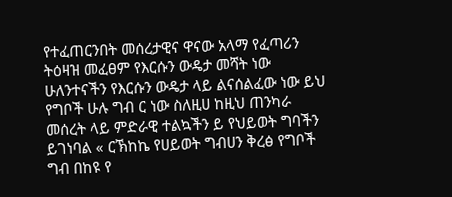የተፈጠርንበት መሰረታዊና ዋናው አላማ የፈጣሪን ትዕዛዝ መፈፀም የእርሱን ውዴታ መሻት ነው ሁለንተናችን የእርሱን ውዴታ ላይ ልናሰልፈው ነው ይህ የግቦች ሁሉ ግብ ር ነው ስለዚሀ ከዚህ ጠንካራ መሰረት ላይ ምድራዊ ተልኳችን ይ የህይወት ግባችን ይገነባል « ርኽከኬ የሀይወት ግብሀን ቅረፅ የግቦች ግብ በከዩ የ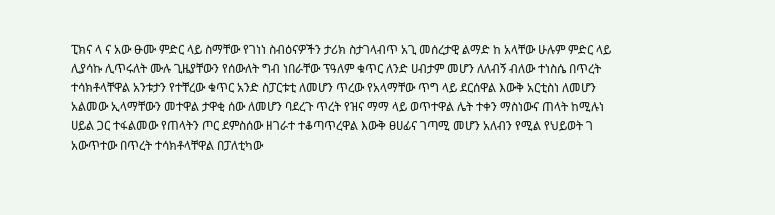ፒክና ላ ና አው ፁሙ ምድር ላይ ስማቸው የገነነ ስብዕናዎችን ታሪክ ስታገላብጥ አጊ መሰረታዊ ልማድ ከ አላቸው ሁሉም ምድር ላይ ሊያሳኩ ሊጥሩለት ሙሉ ጊዜያቸውን የሰውለት ግብ ነበራቸው ፕዓለም ቁጥር ለንድ ሀብታም መሆን ለለብኝ ብለው ተነስሴ በጥረት ተሳክቶላቸዋል አንቱታን የተቸረው ቁጥር አንድ ስፓርቱቲ ለመሆን ጥረው የአላማቸው ጥግ ላይ ደርሰዋል እውቅ አርቲስነ ለመሆን አልመው ኢላማቸውን መተዋል ታዋቂ ሰው ለመሆን ባደረጉ ጥረት የዝና ማማ ላይ ወጥተዋል ሌት ተቀን ማስነውና ጠላት ከሚሉነ ሀይል ጋር ተፋልመው የጠላትን ጦር ደምስሰው ዘገራተ ተቆጣጥረዋል እውቅ ፀሀፊና ገጣሚ መሆን አለብን የሚል የህይወት ገ አውጥተው በጥረት ተሳክቶላቸዋል በፓለቲካው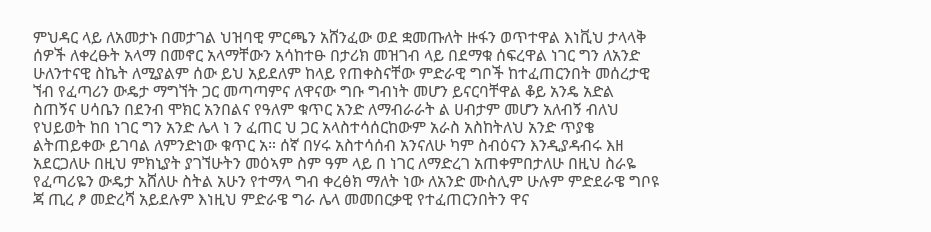ምህዳር ላይ ለአመታኑ በመታገል ህዝባዊ ምርጫን አሸንፈው ወደ ቋመጡለት ዙፋን ወጥተዋል እነቪህ ታላላቅ ሰዎች ለቀረፁት አላማ በመኖር አላማቸውን አሳከተፁ በታሪክ መዝገብ ላይ በደማቁ ሰፍረዋል ነገር ግን ለአንድ ሁለንተናዊ ስኬት ለሚያልም ሰው ይህ አይደለም ከላይ የጠቀስናቸው ምድራዊ ግቦች ከተፈጠርንበት መሰረታዊ ኘብ የፈጣሪን ውዴታ ማግኘት ጋር መጣጣምና ለዋናው ግቡ ግብነት መሆን ይናርባቸዋል ቆይ አንዴ አድል ስጠኝና ሀሳቤን በደንብ ሞክር አንበልና የዓለም ቁጥር አንድ ለማብራራት ል ሀብታም መሆን አለብኝ ብለህ የህይወት ከበ ነገር ግን አንድ ሌላ ነ ን ፈጠር ህ ጋር አላስተሳሰርከውም አራስ አስከትለህ አንድ ጥያቄ ልትጠይቀው ይገባል ለምንድነው ቁጥር አ። ሰኛ በሃሩ አስተሳሰብ አንናለሁ ካም ስብዕናን እንዲያዳብሩ እዘ አደርጋለሁ በዚህ ምክኒያት ያገኘሁትን መዕኣም ስም ዓም ላይ በ ነገር ለማድረገ አጠቀምበታለሁ በዚህ ስራዬ የፈጣሪዬን ውዴታ አሸለሁ ስትል አሁን የተማላ ግብ ቀረፅክ ማለት ነው ለአንድ ሙስሊም ሁሉም ምድደራዌ ግቦዩ ጃ ጢረ ፆ መድረሻ አይደሉም እነዚህ ምድራዌ ግራ ሌላ መመበርቃዊ የተፈጠርንበትን ዋና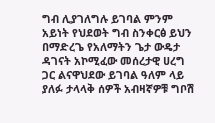ግብ ሊያገለግሉ ይገባል ምንም አይነት የህደወት ግብ ስንቀርፅ ይህን በማድረጌ የአለማትን ጌታ ውዴታ ዳገናት አኮሚፈው መሰረታዊ ሀረግ ጋር ልናዋህደው ይገባል ዓለም ላይ ያለፉ ታላላቅ ሰዎች አብዛኛዎቹ ግቦሽ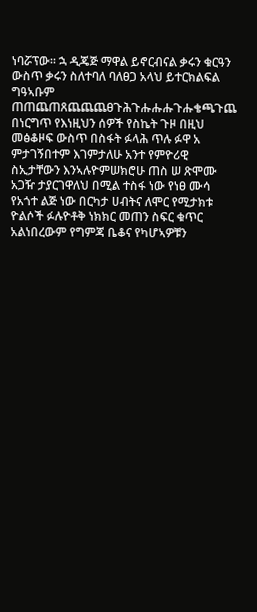ነባሯፕው። ኋ ዲጄጅ ማዋል ይኖርብናል ቃሩን ቁርዓን ውስጥ ቃሩን ስለተባለ ባለፀጋ አላህ ይተርክልፍል ግዓኣቡም ጠጠጨጠጸጨጨጨፀጉሕጉሑሑሑጉሑቄጫጉጨ በነርግጥ የእነዚህን ሰዎች የስኬት ጉዞ በዚህ መፅቆዞፍ ውስጥ በስፋት ፉላሕ ጥሉ ፉዋ አ ምታገኝበተም እገምታለሁ አንተ የምዮሪዊ ስኢታቸውን እንኣሉዮምሠክሮሁ ጠስ ሠ ጽሞሙ አጋዥ ታያርገዋለህ በሚል ተስፋ ነው የነፀ ሙሳ የአጎተ ልጅ ነው በርካታ ሀብትና ለሞር የሚታክቱ ዮልሶች ፉሉዮቶቅ ነክክር መጠን ስፍር ቁጥር አልነበረውም የግምጃ ቤቆና የካሆኣዎቹን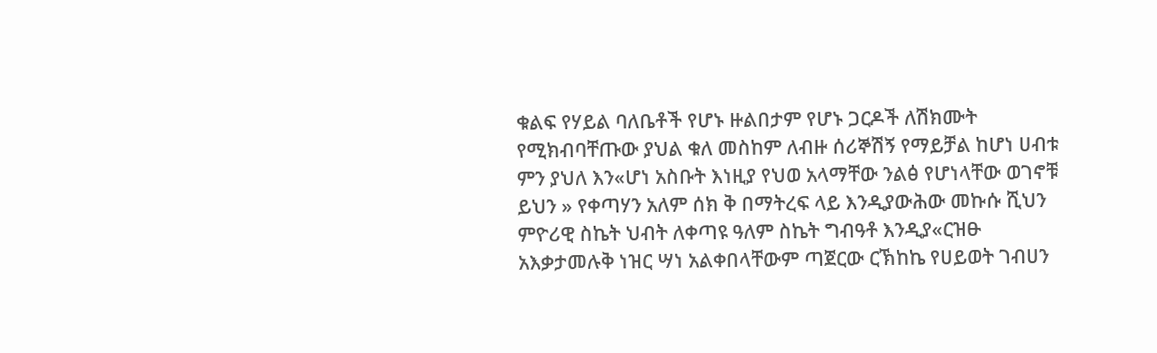ቁልፍ የሃይል ባለቤቶች የሆኑ ዙልበታም የሆኑ ጋርዶች ለሽክሙት የሚክብባቸጡው ያህል ቁለ መስከም ለብዙ ሰሪኞሽኝ የማይቻል ከሆነ ሀብቱ ምን ያህለ እን«ሆነ አስቡት እነዚያ የህወ አላማቸው ንልፅ የሆነላቸው ወገኖቹ ይህን » የቀጣሃን አለም ሰክ ቅ በማትረፍ ላይ እንዲያውሕው መኩሱ ሺህን ምዮሪዊ ስኬት ህብት ለቀጣዩ ዓለም ስኬት ግብዓቶ እንዲያ«ርዝፁ አእቃታመሉቅ ነዝር ሣነ አልቀበላቸውም ጣጀርው ርኽከኬ የሀይወት ገብሀን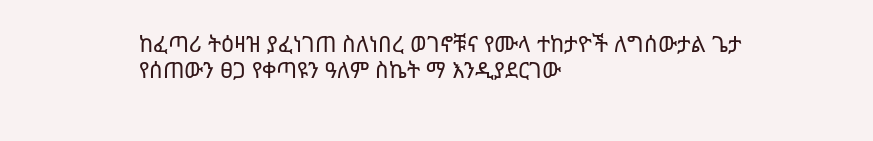ከፈጣሪ ትዕዛዝ ያፈነገጠ ስለነበረ ወገኖቹና የሙላ ተከታዮች ለግሰውታል ጌታ የሰጠውን ፀጋ የቀጣዩን ዓለም ስኬት ማ እንዲያደርገው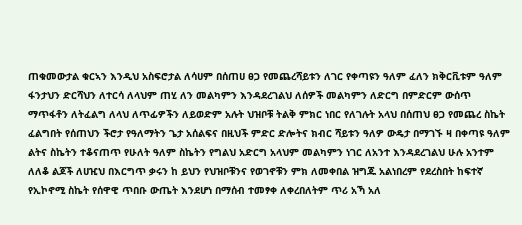ጠቁመውታል ቁርኣን እንዲህ አስፍሮታል ለሳሀም በሰጠሀ ፀጋ የመጨረሻይቱን ለገር የቀጣዩን ዓለም ፈለን ክቅርቪቱም ዓለም ፋንታህን ድርሻህን ለተርሳ ለላህም ጠሂ ለን መልካምን እንዳደረገልህ ለሰዎች መልካምን ለድርግ በምድርም ውሰጥ ማጥፋቶን ለትፈልግ ለላህ ለጥፊዎችን ለይወድም አሉት ህዝቦቹ ትልቅ ምክር ነበር የለገሉት አላህ በሰጠህ ፀጋ የመጨረ ስኬት ፈልግበት የሰጠህን ችሮታ የዓለማትን ጌታ አሰልፍና በዚህች ምድር ድሎትና ክብር ሻይቱን ዓለዎ ውዴታ በማገኙ ዛ በቀጣዩ ዓለም ልትና ስኬትን ተቆናጠጥ የሁለት ዓለም ስኬትን የግልህ አድርግ አላህም መልካምን ነገር ለአንተ እንዳደረገልህ ሁሉ አንተም ለለቆ ልጆች ለሀዢህ በእርግጥ ቃሩን ከ ይህን የህዝቦቹንና የወገኖቹን ምክ ለመቀበል ዝግጁ አልነበረም የደረስበት ከፍተኛ የኢኮኖሚ ስኬት የሰዋዊ ጥበቡ ውጤት እንደሆነ በማሰብ ተመፃቀ ለቀረበለትም ጥሪ አኻ አለ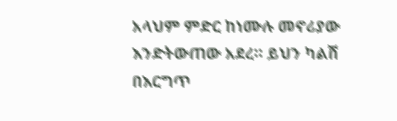አላህም ምድር ከነሙሉ መኖሪያው እንድትውጠው አደረ። ይህን ካልሽ በእርግጥ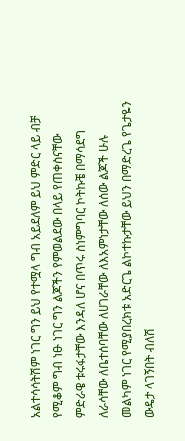አልተሳሳትሽም ነገር ግን ይህ የተሟላ ግብ አይደለም ይህ ምድር ላይ ብቻ የሚቆም ግብ ነፁ ነገር ግን ልጆችን የምወልደው በላይ የጠቀስናቸው ምድራዌ ቱሩፋታቸው እንዳለ ሆና በጥሩ ስነምግባር ኮትኩቼ በማሳደግ ለራሳቸው ለቤተሰባቸው ለሀገራቸው ለእአምነታቸው ለሰው ልጆች ሁሉ መልካም ነገር የሚያበረክቱ አድርጌ ልኮተኩታቸው ይህን በማድረጌ የጌታዬን ውዴታ ላገኝበት ብለሽ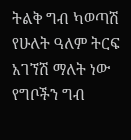ትልቅ ግብ ካወጣሽ የሁለት ዓለም ትርፍ አገኘሽ ማለት ነው የግቦችን ግብ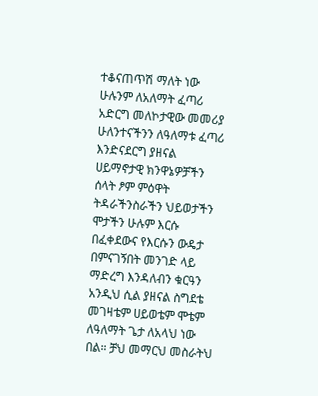ተቆናጠጥሽ ማለት ነው ሁሉንም ለአለማት ፈጣሪ አድርግ መለኮታዊው መመሪያ ሁለንተናችንን ለዓለማቱ ፈጣሪ እንድናደርግ ያዘናል ሀይማኖታዊ ክንዋኔዎቻችን ሰላት ፆም ምዕዋት ትዳራችንስራችን ህይወታችን ሞታችን ሁሉም እርሱ በፈቀደውና የእርሱን ውዴታ በምናገኝበት መንገድ ላይ ማድረግ እንዳለብን ቁርዓን አንዲህ ሲል ያዘናል ስግደቴ መገዛቴም ሀይወቴም ሞቴም ለዓለማት ጌታ ለአላህ ነው በል። ቻህ መማርህ መስራትህ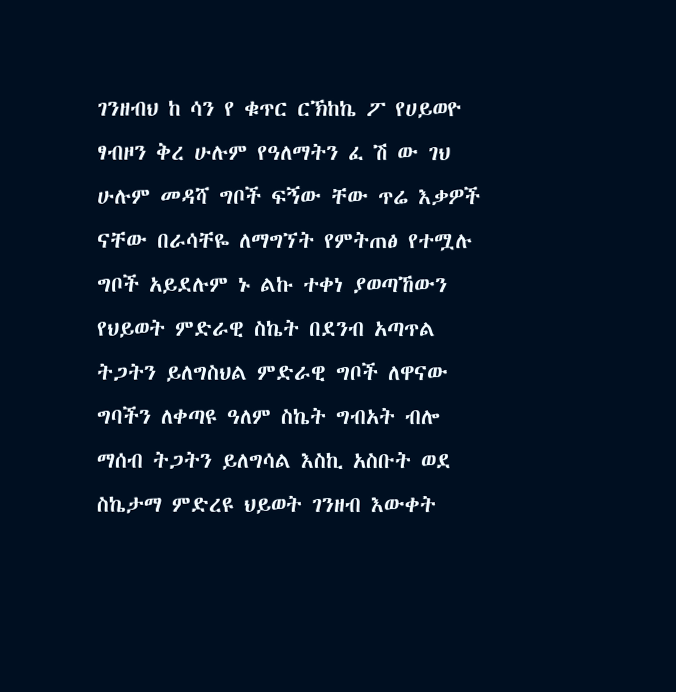ገንዘብህ ከ ሳን የ ቁጥር ርኽከኬ ፖ የሀይወዮ ፃብዞን ቅረ ሁሉም የዓለማትን ፈ ሽ ው ገህ ሁሉም መዳሻ ግቦች ፍኝው ቸው ጥሬ እቃዎች ናቸው በራሳቸዬ ለማግኘት የምትጠፅ የተሟሉ ግቦች አይደሉም ኑ ልኩ ተቀነ ያወጣኸውን የህይወት ምድራዊ ስኬት በደንብ አጣጥል ትጋትን ይለግስህል ምድራዊ ግቦች ለዋናው ግባችን ለቀጣዩ ዓለም ስኬት ግብአት ብሎ ማሰብ ትጋትን ይለግሳል እስኪ አስቡት ወደ ስኬታማ ምድረዩ ህይወት ገንዘብ እውቀት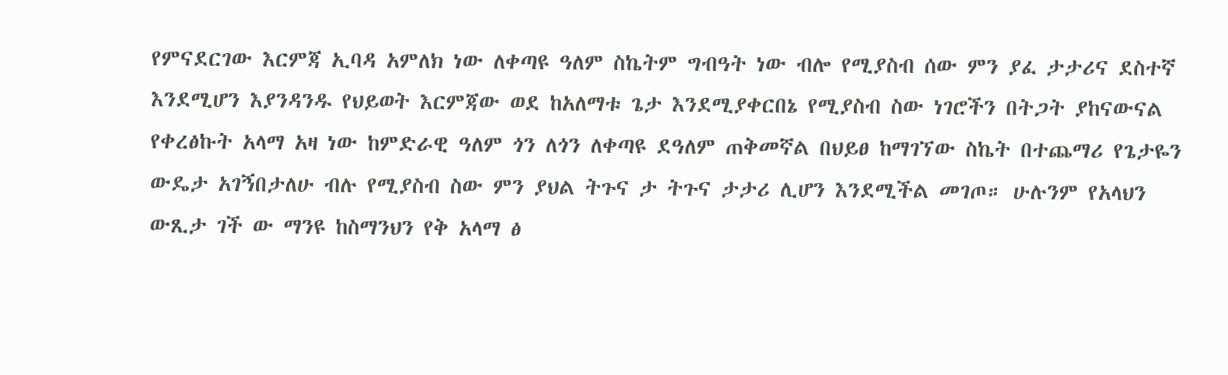የምናደርገው እርምጃ ኢባዳ አምለክ ነው ለቀጣዩ ዓለም ስኬትም ግብዓት ነው ብሎ የሚያስብ ሰው ምን ያፈ ታታሪና ደስተኛ እንደሚሆን እያንዳንዱ የህይወት እርምጃው ወደ ከአለማቱ ጌታ እንደሚያቀርበኔ የሚያስብ ስው ነገሮችን በትጋት ያከናውናል የቀረፅኩት አላማ አዛ ነው ከምድራዊ ዓለም ጎን ለጎን ለቀጣዩ ደዓለም ጠቅመኛል በህይፀ ከማገኘው ስኬት በተጨማሪ የጌታዬን ውዴታ አገኝበታለሁ ብሉ የሚያስብ ስው ምን ያህል ትጉና ታ ትጉና ታታሪ ሊሆን እንደሚችል መገጦ። ሁሉንም የአላህን ውጺታ ገች ው ማንዩ ከስማንህን የቅ አላማ ፅ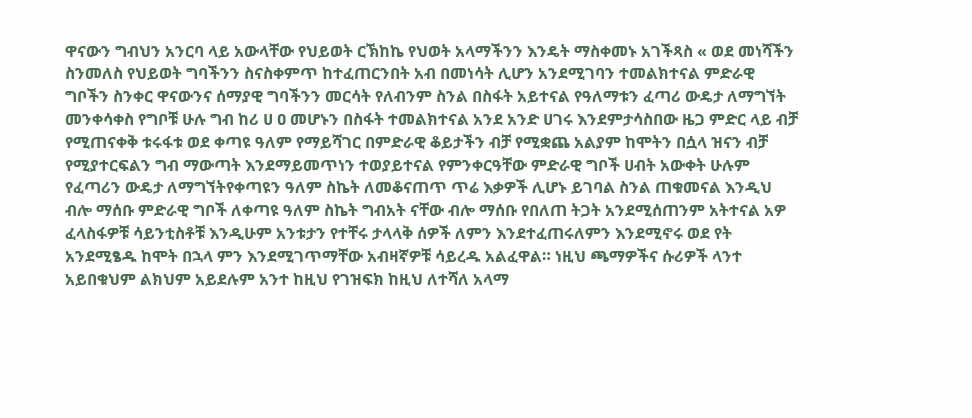ዋናውን ግብህን አንርባ ላይ አውላቸው የህይወት ርኽከኬ የህወት አላማችንን እንዴት ማስቀመኑ አገችጻስ « ወደ መነሻችን ስንመለስ የህይወት ግባችንን ስናስቀምጥ ከተፈጠርንበት አብ በመነሳት ሊሆን አንደሚገባን ተመልክተናል ምድራዊ ግቦችን ስንቀር ዋናውንና ሰማያዊ ግባችንን መርሳት የለብንም ስንል በስፋት አይተናል የዓለማቱን ፈጣሪ ውዴታ ለማግኘት መንቀሳቀስ የግቦቹ ሁሉ ግብ ከሪ ሀ ዐ መሆኑን በስፋት ተመልክተናል አንደ አንድ ሀገሩ እንደምታሳስበው ዜጋ ምድር ላይ ብቻ የሚጠናቀቅ ቱሩፋቱ ወደ ቀጣዩ ዓለም የማይሻገር በምድራዊ ቆይታችን ብቻ የሚቋጨ አልያም ከሞትን በሷላ ዝናን ብቻ የሚያተርፍልን ግብ ማውጣት እንደማይመጥነን ተወያይተናል የምንቀርዓቸው ምድራዊ ግቦች ሀብት አውቀት ሁሉም የፈጣሪን ውዴታ ለማግኘትየቀጣዩን ዓለም ስኬት ለመቆናጠጥ ጥሬ እቃዎች ሊሆኑ ይገባል ስንል ጠቁመናል እንዲህ ብሎ ማሰቡ ምድራዊ ግቦች ለቀጣዩ ዓለም ስኬት ግብአት ናቸው ብሎ ማሰቡ የበለጠ ትጋት አንደሚሰጠንም አትተናል አዎ ፈላስፋዎቹ ሳይንቲስቶቹ እንዲሁም አንቱታን የተቸሩ ታላላቅ ሰዎች ለምን እንደተፈጠሩለምን እንደሚኖሩ ወደ የት አንደሚፄዱ ከሞት በኋላ ምን እንደሚገጥማቸው አብዛኛዎቹ ሳይረዱ አልፈዋል። ነዚህ ጫማዎችና ሱሪዎች ላንተ አይበቁህም ልክህም አይደሉም አንተ ከዚህ የገዝፍክ ከዚህ ለተሻለ አላማ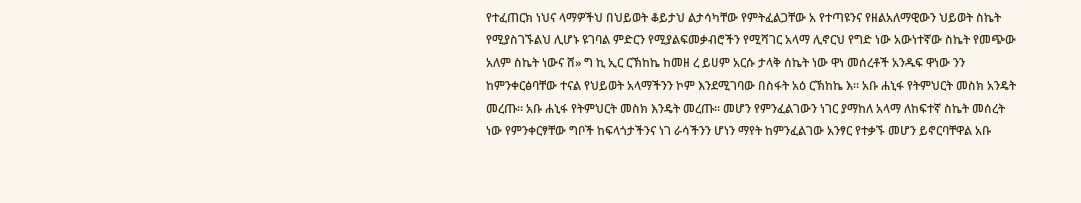የተፈጠርክ ነህና ላማዎችህ በህይወት ቆይታህ ልታሳካቸው የምትፈልጋቸው አ የተጣዩንና የዘልአለማዊውን ህይወት ስኬት የሚያስገኙልህ ሊሆኑ ዩገባል ምድርን የሚያልፍመቃብሮችን የሚሻገር አላማ ሊኖርህ የግድ ነው አውነተኛው ስኬት የመጭው አለም ስኬት ነውና ሸ» ግ ኪ ኢር ርኽከኬ ከመዘ ረ ይሀም አርሱ ታላቅ ሰኬት ነው ዋነ መሰረቶች አንዱፍ ዋነው ንን ከምንቀርፅባቸው ተናል የህይወት አላማችንን ኮም እንደሚገባው በስፋት አዕ ርኽከኬ እ። አቡ ሐኒፋ የትምህርት መስክ አንዴት መረጡ። አቡ ሐኒፋ የትምህርት መስክ እንዴት መረጡ። መሆን የምንፈልገውን ነገር ያማከለ አላማ ለከፍተኛ ስኬት መሰረት ነው የምንቀርፃቸው ግቦች ከፍላጎታችንና ነገ ራሳችንን ሆነን ማየት ከምንፈልገው አንፃር የተቃኙ መሆን ይኖርባቸዋል አቡ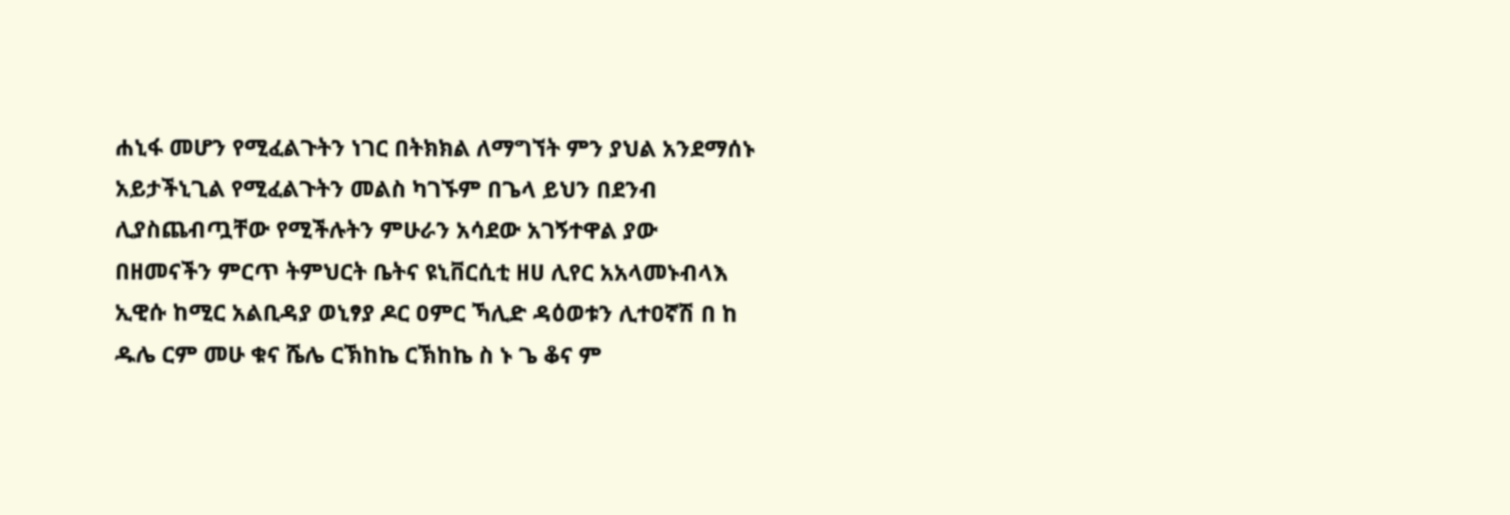ሐኒፋ መሆን የሚፈልጉትን ነገር በትክክል ለማግኘት ምን ያህል አንደማሰኑ አይታችኒጊል የሚፈልጉትን መልስ ካገኙም በጌላ ይህን በደንብ ሊያስጨብጧቸው የሚችሉትን ምሁራን አሳደው አገኝተዋል ያው በዘመናችን ምርጥ ትምህርት ቤትና ዩኒቨርሲቲ ዘሀ ሊየር አአላመኑብላእ ኢዊሱ ከሚር አልቢዳያ ወኒፃያ ዶር ዐምር ኻሊድ ዳዕወቱን ሊተዐኛሽ በ ከ ዱሌ ርም መሁ ቁና ሼሌ ርኽከኬ ርኽከኬ ስ ኑ ጌ ቆና ም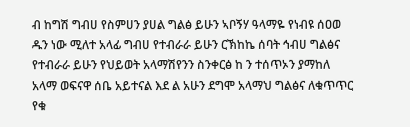ብ ከግሽ ግብሀ የስምሀን ያሀል ግልፅ ይሁን ኣቦኝሃ ዓላማዬ የነብዩ ሰዐወ ዱን ነው ሚለተ አላፊ ግብሀ የተብራራ ይሁን ርኽከኬ ሰባት ኅብሀ ግልፅና የተብራራ ይሁን የህይወት አላማሽየንን ስንቀርፅ ከ ን ተሰጥኦን ያማከለ አላማ ወፍናዋ ሰቤ አይተናል እደ ል አሁን ደግሞ አላማህ ግልፅና ለቁጥጥር የቁ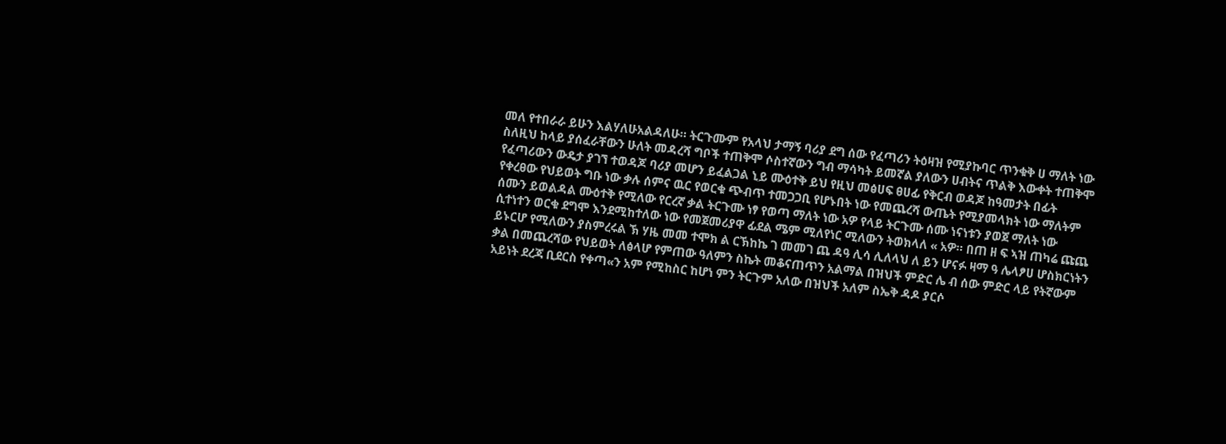መለ የተበራራ ይሁን እልሃለሁአልዳለሁ። ትርጉሙም የአላህ ታማኝ ባሪያ ደግ ሰው የፈጣሪን ትዕዛዝ የሚያኩባር ጥንቁቅ ሀ ማለት ነው ስለዚህ ከላይ ያሰፈራቸውን ሁለት መዳረሻ ግቦች ተጠቅሞ ሶስተኛውን ግብ ማሳካት ይመኛል ያለውን ሀብትና ጥልቅ እውቀት ተጠቅሞ የፈጣሪውን ውዴታ ያገኘ ተወዳጆ ባሪያ መሆን ይፈልጋል ኒይ ሙዕተቅ ይህ የዚህ መፅሀፍ ፀሀፊ የቅርብ ወዳጆ ከዓመታት በፊት የቀረፀው የህይወት ግቡ ነው ቃሉ ሰምና ዉር የወርቁ ጭብጥ ተመጋጋቢ የሆኑበት ነው የመጨረሻ ውጤት የሚያመላክት ነው ማለትም ሰሙን ይወልዳል ሙዕተቅ የሚለው የርረኛ ቃል ትርጉሙ ነፃ የወጣ ማለት ነው አዎ የላይ ትርጉሙ ሰሙ ነናነቱን ያወጀ ማለት ነው ሲተነተን ወርቁ ደግሞ እንደሚከተለው ነው የመጀመሪያዋ ፊደል ሜም ሚለየነር ሚለውን ትወክላለ « አዎ። በጠ ዘ ፍ ኣዝ ጠካሬ ጩጨ ይኑርሆ የሚለውን ያስምረሩል ኽ ሃዜ መመ ተሞክ ል ርኽከኬ ገ መመገ ጨ ዳዓ ሊሳ ሊለላህ ለ ይን ሆናፉ ዛማ ዓ ሌላፆሀ ሆስክርነትን ቃል በመጨረሻው የህይወት ለፅላሆ የምጠው ዓለምን ስኬት መቆናጠጥን አልማል በዝህች ምድር ሌ ብ ሰው ምድር ላይ የትኛውም አይነት ደረጃ ቢደርስ የቀጣ«ን አም የሚከስር ከሆነ ምን ትርጉም አለው በዝህች አለም ስኤቅ ዳዶ ያርሶ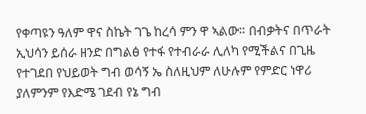የቀጣዩን ዓለም ዋና ስኬት ገጌ ከረሳ ምን ዋ ኣልው። በብቃትና በጥራት ኢህሳን ይሰራ ዘንድ በግልፅ የተፋ የተብራራ ሊለካ የሚችልና በጊዜ የተገደበ የህይወት ግብ ወሳኝ ኤ ስለዚህም ለሁሉም የምድር ነዋሪ ያለምንም የእድሜ ገደብ የኔ ግብ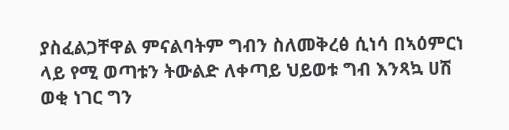ያስፈልጋቸዋል ምናልባትም ግብን ስለመቅረፅ ሲነሳ በኣዕምርነ ላይ የሚ ወጣቱን ትውልድ ለቀጣይ ህይወቱ ግብ እንጻኳ ሀሽ ወቂ ነገር ግን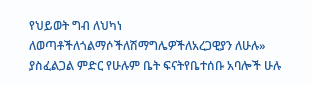የህይወት ግብ ለህካነ ለወጣቶችለጎልማሶችለሽማግሌዎችለአረጋዊያን ለሁሉ» ያስፈልጋል ምድር የሁሉም ቤት ፍናትየቤተሰቡ አባሎች ሁሉ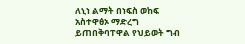ለኒነ ልማት በነፍስ ወከፍ አስተዋፅኦ ማድረግ ይጠበቅባፐዋል የህይወት ግብ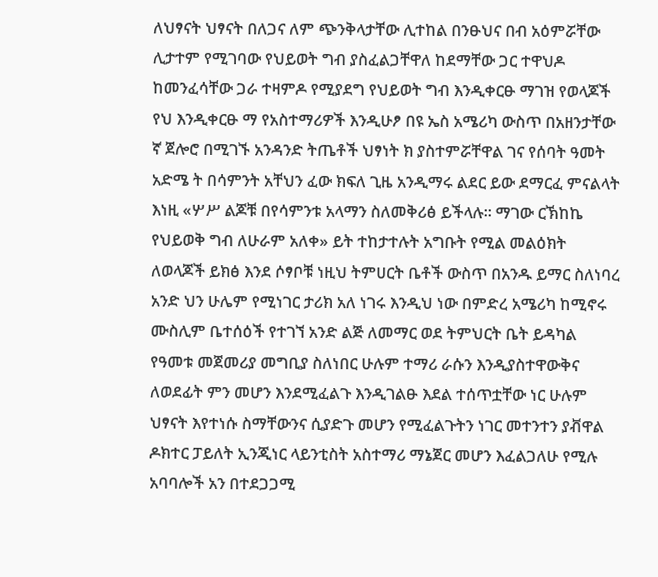ለህፃናት ህፃናት በለጋና ለም ጭንቅላታቸው ሊተከል በንፁህና በብ አዕምሯቸው ሊታተም የሚገባው የህይወት ግብ ያስፈልጋቸዋለ ከደማቸው ጋር ተዋህዶ ከመንፈሳቸው ጋራ ተዛምዶ የሚያደግ የህይወት ግብ እንዲቀርፁ ማገዝ የወላጆች የህ እንዲቀርፁ ማ የአስተማሪዎች እንዲሁፆ በዩ ኤስ አሜሪካ ውስጥ በአዘንታቸው ኛ ጀሎሮ በሚገኙ አንዳንድ ትጤቶች ህፃነት ክ ያስተምሯቸዋል ገና የሰባት ዓመት አድሜ ት በሳምንት አቸህን ፈው ክፍለ ጊዜ አንዲማሩ ልደር ይው ደማርፈ ምናልላት እነዚ «ሦሥ ልጆቹ በየሳምንቱ አላማን ስለመቅሪፅ ይችላሉ። ማገው ርኽከኬ የህይወቅ ግብ ለሁራም አለቀ» ይት ተከታተሉት አግቡት የሚል መልዕክት ለወላጆች ይክፅ እንደ ሶፃቦቹ ነዚህ ትምሀርት ቤቶች ውስጥ በአንዱ ይማር ስለነባረ አንድ ህን ሁሌም የሚነገር ታሪክ አለ ነገሩ እንዲህ ነው በምድረ አሜሪካ ከሚኖሩ ሙስሊም ቤተሰዕች የተገኘ አንድ ልጅ ለመማር ወደ ትምህርት ቤት ይዳካል የዓመቱ መጀመሪያ መግቢያ ስለነበር ሁሉም ተማሪ ራሱን እንዲያስተዋውቅና ለወደፊት ምን መሆን እንደሚፈልጉ እንዲገልፁ እደል ተሰጥቷቸው ነር ሁሉም ህፃናት እየተነሱ ስማቸውንና ሲያድጉ መሆን የሚፈልጉትን ነገር መተንተን ያቭዋል ዶክተር ፓይለት ኢንጂነር ላይንቲስት አስተማሪ ማኔጀር መሆን እፈልጋለሁ የሚሉ አባባሎች አን በተደጋጋሚ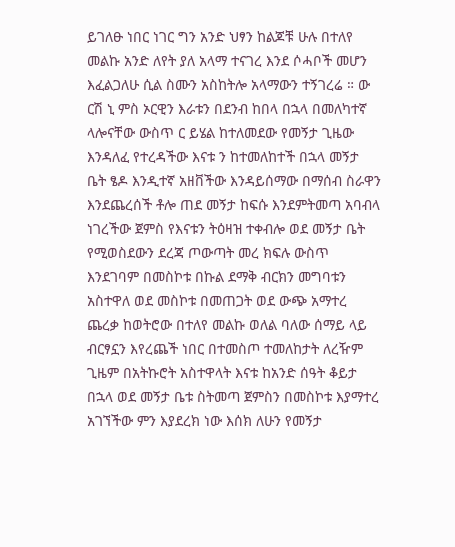ይገለፁ ነበር ነገር ግን አንድ ህፃን ከልጆቹ ሁሉ በተለየ መልኩ አንድ ለየት ያለ አላማ ተናገረ እንደ ሶሓቦች መሆን እፈልጋለሁ ሲል ስሙን አስከትሎ አላማውን ተኝገረሬ ። ው ርሽ ኒ ምስ ኦርዊን እራቱን በደንብ ከበላ በኋላ በመለካተኛ ላሎናቸው ውስጥ ር ይሄል ከተለመደው የመኝታ ጊዜው እንዳለፈ የተረዳችው እናቱ ን ከተመለከተች በኋላ መኝታ ቤት ፄዶ እንዲተኛ አዘቨችው እንዳይሰማው በማሰብ ስራዋን እንደጨረሰች ቶሎ ጠደ መኝታ ከፍሱ እንደምትመጣ አባብላ ነገረችው ጀምስ የእናቱን ትዕዛዝ ተቀብሎ ወደ መኝታ ቤት የሚወስደውን ደረጃ ጦውጣት መረ ክፍሉ ውስጥ እንደገባም በመስኮቱ በኩል ደማቅ ብርክን መግባቱን አስተዋለ ወደ መስኮቱ በመጠጋት ወደ ውጭ አማተረ ጨረቃ ከወትሮው በተለየ መልኩ ወለል ባለው ሰማይ ላይ ብርፃኗን እየረጨች ነበር በተመስጦ ተመለከታት ለረዥም ጊዜም በአትኩሮት አስተዋላት እናቱ ከአንድ ሰዓት ቆይታ በኋላ ወደ መኝታ ቤቱ ስትመጣ ጀምስን በመስኮቱ እያማተረ አገኘችው ምን እያደረክ ነው እሰክ ለሁን የመኝታ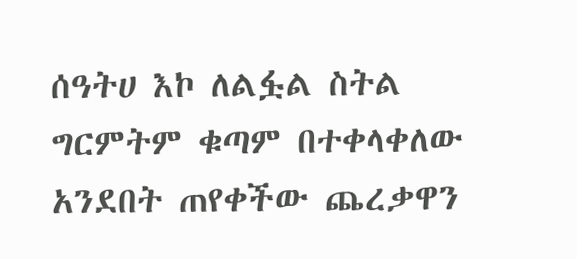ሰዓትሀ እኮ ለልፏል ስትል ግርምትም ቁጣም በተቀላቀለው አንደበት ጠየቀችው ጨረቃዋን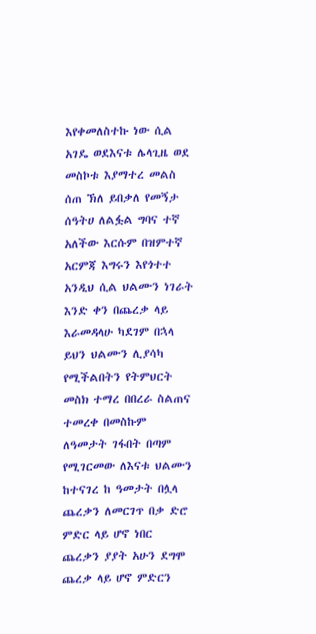እየቀመለስተኩ ነው ሲል አገዴ ወደእናቱ ሌላጊዜ ወደ መስኮቱ እያማተረ መልስ ሰጠ ኽለ ይበቃለ የመኝታ ሰዓትሀ ለልፏል ግባና ተኛ አለችው እርሱም በዝምተኛ አርምጃ እግሩን እየጎተተ አንዲህ ሲል ህልሙን ነገራት እንድ ቀን በጨረቃ ላይ እራመዳላሁ ካደገም በኋላ ይህን ህልሙን ሊያሳካ የሚችልበትን የትምህርት መስክ ተማረ በበረራ ስልጠና ተመረቀ በመስኩም ለዓመታት ገፋበት በጣም የሚገርመው ለእናቱ ህልሙን ከተናገረ ከ ዓመታት በሏላ ጨረቃን ለመርገጥ በቃ ድሮ ምድር ላይ ሆኖ ነበር ጨረቃን ያያት አሁን ደግሞ ጨረቃ ላይ ሆኖ ምድርን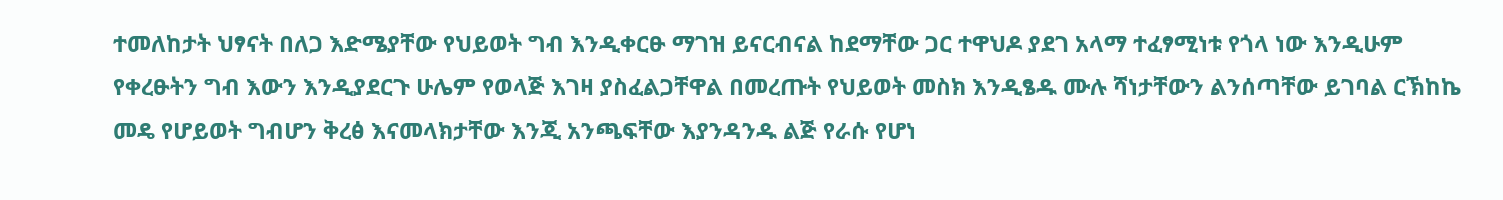ተመለከታት ህፃናት በለጋ እድሜያቸው የህይወት ግብ እንዲቀርፁ ማገዝ ይናርብናል ከደማቸው ጋር ተዋህዶ ያደገ አላማ ተፈፃሚነቱ የጎላ ነው እንዲሁም የቀረፁትን ግብ እውን እንዲያደርጉ ሁሌም የወላጅ እገዛ ያስፈልጋቸዋል በመረጡት የህይወት መስክ እንዲፄዱ ሙሉ ሻነታቸውን ልንሰጣቸው ይገባል ርኽከኬ መዴ የሆይወት ግብሆን ቅረፅ እናመላክታቸው እንጂ አንጫፍቸው እያንዳንዱ ልጅ የራሱ የሆነ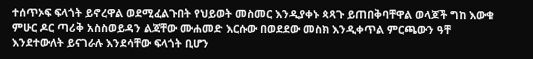ተሰጥኦፍ ፍላጎት ይኖረዋል ወደሚፈልጉበት የህይወት መስመር እንዲያቀኑ ጳጻጉ ይጠበቅባቸዋል ወላጆች ግከ እውቁ ምሁር ዶር ጣሪቅ አስስወይዳን ልጃቸው ሙሐመድ እርሱው በወደደው መስክ እንዲቀጥል ምርጫውን ዓቸ እንደተውለት ይናገራሉ እንደሳቸው ፍላጎት ቢሆን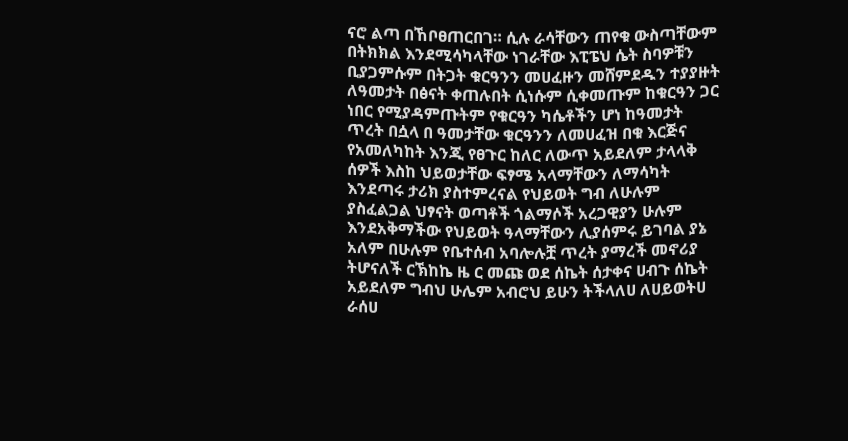ናሮ ልጣ በኸቦፀጠርበገ። ሲሉ ራሳቸውን ጠየቁ ውስጣቸውም በትክክል እንደሚሳካላቸው ነገራቸው እፒፔህ ሴት ስባዎቹን ቢያጋምሱም በትጋት ቁርዓንን መሀፈዙን መሸምደዱን ተያያዙት ለዓመታት በፅናት ቀጠሉበት ሲነሱም ሲቀመጡም ከቁርዓን ጋር ነበር የሚያዳምጡትም የቁርዓን ካሴቶችን ሆነ ከዓመታት ጥረት በሷላ በ ዓመታቸው ቁርዓንን ለመሀፈዝ በቁ እርጅና የአመለካከት እንጂ የፀጉር ከለር ለውጥ አይደለም ታላላቅ ሰዎች እስከ ህይወታቸው ፍፃሜ አላማቸውን ለማሳካት እንደጣሩ ታሪክ ያስተምረናል የህይወት ግብ ለሁሉም ያስፈልጋል ህፃናት ወጣቶች ጎልማሶች አረጋዊያን ሁሉም እንደአቅማችው የህይወት ዓላማቸውን ሊያሰምሩ ይገባል ያኔ አለም በሁሉም የቤተሰብ አባሎሉቿ ጥረት ያማረች መኖሪያ ትሆናለች ርኽከኬ ዜ ር መጩ ወደ ሰኬት ሰታቀና ሀብጉ ሰኬት አይደለም ግብህ ሁሌም አብሮህ ይሁን ትችላለሀ ለሀይወትሀ ራሰሀ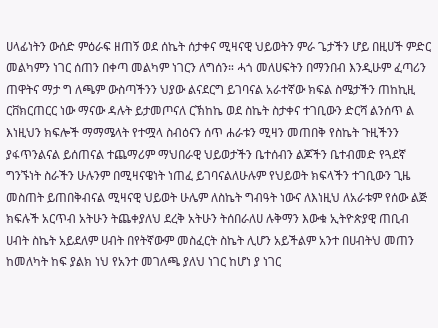ሀላፊነትን ውሰድ ምዕራፍ ዘጠኝ ወደ ሰኬት ሰታቀና ሚዛናዊ ህይወትን ምራ ጌታችን ሆይ በዚሀች ምድር መልካምን ነገር ሰጠን በቀጣ መልካም ነገርን ለግሰን። ሓጎ መለሀፍትን በማንበብ እንዲሁም ፈጣሪን ጠዋትና ማታ ግ ለጫም ውስጣችንን ህያው ልናደርግ ይገባናል አራተኛው ክፍል ስሜታችን ጠከኪዚ ርቨክርጠርር ነው ማናው ዳሉት ይታመጦናለ ርኽከኬ ወደ ስኬት ስታቀና ተገቢውን ድርሻ ልንሰጥ ል እነዚህን ክፍሎች ማማሜላት የተሟላ ስብዕናን ሰጥ ሐራቱን ሚዛን መጠበቅ የስኬት ጉዚችንን ያፋጥንልናል ይሰጠናል ተጨማሪም ማህበራዊ ህይወታችን ቤተሰብን ልጆችን ቤተብመድ የጓደኛ ግንኙነት ስራችን ሁሉንም በሚዛናዌነት ነጠፈ ይገባናልለሁሉም የህይወት ክፍላችን ተገቢውን ጊዜ መስጠት ይጠበቅብናል ሚዛናዊ ህይወት ሁሌም ለስኬት ግብዓት ነውና ለእነዚህ ለአራቱም የሰው ልጅ ክፍሉች አርጥብ አትሁን ትጨቀያለህ ደረቅ አትሁን ትሰበራለሀ ሉቅማን እውቁ ኢትዮጵያዊ ጠቢብ ሀብት ስኬት አይደለም ሀብት በየትኛውም መስፈርት ስኬት ሊሆን አይችልም አንተ በሀብትህ መጠን ከመለካት ከፍ ያልክ ነህ የአንተ መገለጫ ያለህ ነገር ከሆነ ያ ነገር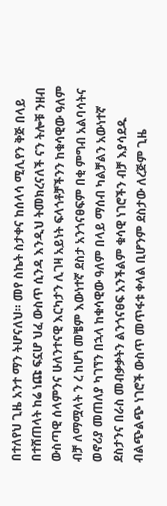በተለየህ ጊዜ አንተ ማን ትሆናለህ። መየ ስኬት ስታቀና ከሰላሳ ሚሊየን ቅጅ በላይ በተሸጠላት ከሬ ነጩ ፍኗሆ ህፈ ውስጥ ሲንዳ እንዲህ ትመክረናለች ናን ትሎቹ ንዘብ ውስጣዊ ሰላምንና ሁለንተናዊ እርካታን ሊገዛ አይነት ፍላጎቶቻችንን ከቁሳዊው ዓለም ብቻ ለማሟላት ን ረ ከሆነ መቼም እውነተኛ ደስታ አንጎናፀፍም በቂ ምግብ አልባሳትና ወኖሪያ መጠለያ ካገኘን በኋላ ከቁሳዊው ዓለም በላይ ማሰብ ካልቻልን አውነተኛ ደስታንና በራስ መብቃቃትን ልንጎናፀፍ አንችልም ቁሳዊ ነገሮችን ብቻ እያሳደዱ ብልጭልጭ ነገሮች ውስጥ መጥፋቱ ቀላል ቢሆንም ደስታው ለረጅም ጊዜ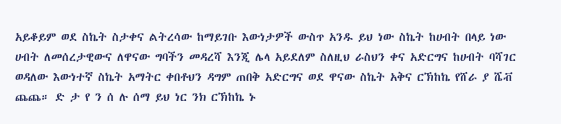አይቆይም ወደ ስኬት ስታቀና ልትረሳው ከማይገቡ እውነታዎች ውስጥ አንዱ ይህ ነው ስኬት ከሀብት በላይ ነው ሀብት ለመሰረታዊውና ለዋናው ግባችን መዳረሻ እንጂ ሌላ አይደለም ስለዚህ ራስህን ቀና አድርግና ከሀብት ባሻገር ወዳለው እውነተኛ ስኬት አማትር ቀበቶህን ዳግም ጠበቅ አድርግና ወደ ዋናው ስኬት አቅና ርኽከኬ የሸራ ያ ሼቭ ጨጨ። ድ ታ የ ን ሰ ሉ ሰማ ይህ ነር ንክ ርኽከኬ ኑ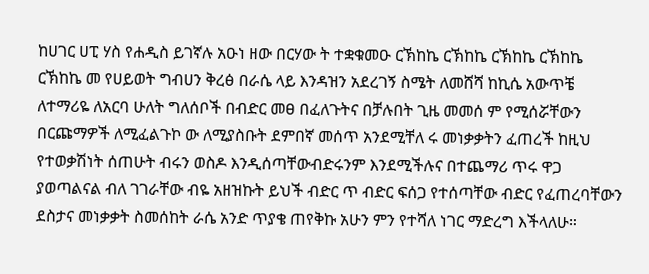ከሀገር ሀፒ ሃስ የሐዲስ ይገኛሉ አዑነ ዘው በርሃው ት ተቋቁመዑ ርኽከኬ ርኽከኬ ርኽከኬ ርኽከኬ ርኽከኬ መ የሀይወት ግብሀን ቅረፅ በራሴ ላይ እንዳዝን አደረገኝ ስሜት ለመሸሻ ከኪሴ አውጥቼ ለተማሪዬ ለአርባ ሁለት ግለሰቦች በብድር መፀ በፈለጉትና በቻሉበት ጊዜ መመሰ ም የሚሰሯቸውን በርጩማዎች ለሚፈልጉኮ ው ለሚያስቡት ደምበኛ መሰጥ አንደሚቸለ ሩ መነቃቃትን ፈጠረች ከዚህ የተወቃሽነት ሰጠሁት ብሩን ወስዶ እንዲሰጣቸውብድሩንም እንደሚችሉና በተጨማሪ ጥሩ ዋጋ ያወጣልናል ብለ ገገራቸው ብዬ አዘዝኩት ይህች ብድር ጥ ብድር ፍሰጋ የተሰጣቸው ብድር የፈጠረባቸውን ደስታና መነቃቃት ስመሰከት ራሴ አንድ ጥያቄ ጠየቅኩ አሁን ምን የተሻለ ነገር ማድረግ እችላለሁ።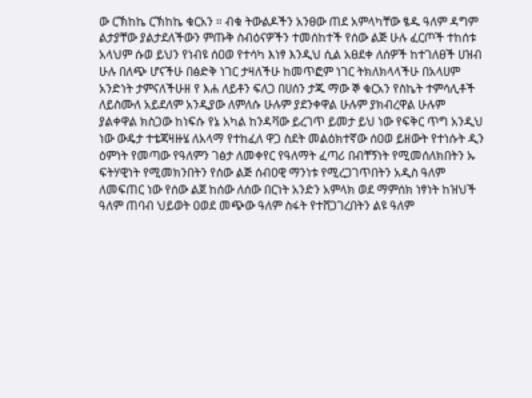ው ርኽከኬ ርኽከኬ ቁርአን ። ብቁ ትውልዶችን አንፀው ጠደ አምላካቸው ፄዱ ዓለም ዳግም ልታያቸው ያልታደለችውን ምጡቅ ስብዕናዎችን ተመሰከተች የሰው ልጅ ሁሉ ፈርጦች ተከሰቱ አላህም ሱወ ይህን የነብዩ ሰዐወ የተሳካ እነፃ እንዲህ ሲል አፀደቀ ለሰዎች ከተገለፀች ሀዝብ ሁሉ በለጭ ሆናችሁ በፅድቅ ነገር ታዛለችሁ ከመጥፎም ነገር ትክለክላላችሁ በአላሀም አንድነት ታምናለችሁዘ የ እሐ ለይቶን ፍለጋ በሀሰን ታጁ ማው ኞ ቁርአን የስኬት ተምሳሊቶች ለይስሙለ አይደለም አንዲያው ለምለሱ ሁሉም ያደንቀዋል ሁሉም ያክብረዋል ሁሉም ያልቀዋል ክስጋው ከነፍሱ የኔ አካል ከንዳቫው ይረገጥ ይመታ ይህ ነው የፍቅር ጥግ አንዲህ ነው ውዴታ ተቴጃዛዙሄ ለአላማ የተከፈለ ዋጋ ስደት መልዕክተኛው ሰዐወ ይዘውት የተነሱት ዲን ዕምነት የመጣው የዓለምን ገፅታ ለመቀየር የዓለማት ፈጣሪ በብቸኝነት የሚመሰለክበትን ኡ ፍትሃዊነት የሚመክንበትን የሰው ልጅ ሰብዐዊ ማንነቱ የሚረጋገጥበትን አዲስ ዓለም ለመፍጠር ነው የሰው ልጀ ከሰው ለሰው በርነት አንድን አምላክ ወደ ማምሰክ ነፃነት ከዝህች ዓለም ጠባብ ህይወት ዐወደ መጭው ዓለም ስፋት የተሸጋገረበትን ልዩ ዓለም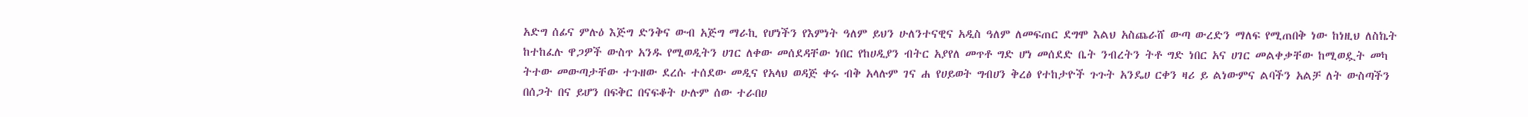አድግ ሰፊና ምሉዕ እጅግ ድንቅና ውብ አጅግ ማራኪ የሆነችን የእምነት ዓለም ይህን ሁለንተናዊና አዲስ ዓለም ለመፍጠር ደግሞ እልህ አስጨራሸ ውጣ ውረድን ማለፍ የሚጠበቅ ነው ከነዚህ ለስኬት ከተከፈሉ ዋጋዎች ውስጥ አንዱ የሚወዲትን ሀገር ለቀው መሰደዳቸው ነበር የከሀዲያን ብትር አያየለ መጥቶ ግድ ሆነ መሰደድ ቤት ንብረትን ትቶ ግድ ነበር አና ሀገር መልቀቃቸው ከሚወዷት መካ ትተው መውጣታቸው ተጉዘው ደረሱ ተሰደው መዲና የአላህ ወዳጅ ቀሩ ብቅ አላሉም ገና ሐ የሀይወት ግብሀን ቅረፅ የተከታዮች ጉጉት አንዴሀ ርቀን ዛሪ ይ ልነውምና ልባችን አልቻ ለት ውስጣችን በሰጋት በና ይሆን በፍቅር በናፍቆት ሁሉም ሰው ተራበሀ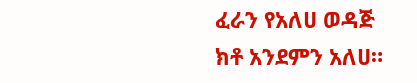ፈራን የአለሀ ወዳጅ ክቶ አንደምን አለሀ።